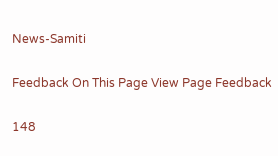News-Samiti

Feedback On This Page View Page Feedback

148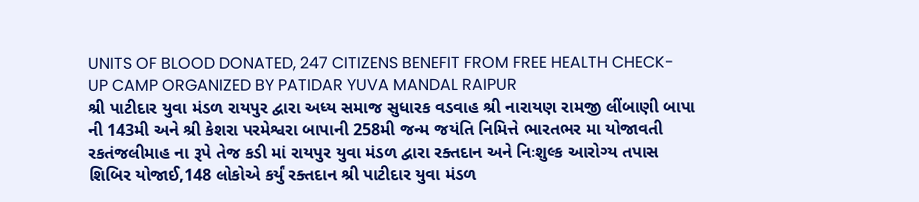UNITS OF BLOOD DONATED, 247 CITIZENS BENEFIT FROM FREE HEALTH CHECK-UP CAMP ORGANIZED BY PATIDAR YUVA MANDAL RAIPUR
શ્રી પાટીદાર યુવા મંડળ રાયપુર દ્વારા અધ્ય સમાજ સુધારક વડવાહ શ્રી નારાયણ રામજી લીંબાણી બાપા ની 143મી અને શ્રી કેશરા પરમેશ્વરા બાપાની 258મી જન્મ જયંતિ નિમિત્તે ભારતભર મા યોજાવતી રકતંજલીમાહ ના રૂપે તેજ કડી માં રાયપુર યુવા મંડળ દ્વારા રક્તદાન અને નિઃશુલ્ક આરોગ્ય તપાસ શિબિર યોજાઈ,148 લોકોએ કર્યું રક્તદાન શ્રી પાટીદાર યુવા મંડળ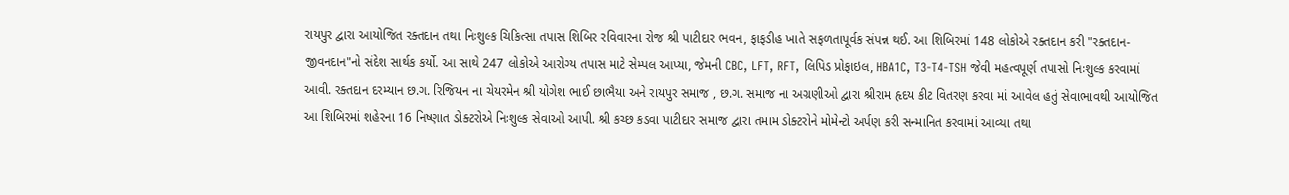રાયપુર દ્વારા આયોજિત રક્તદાન તથા નિઃશુલ્ક ચિકિત્સા તપાસ શિબિર રવિવારના રોજ શ્રી પાટીદાર ભવન, ફાફડીહ ખાતે સફળતાપૂર્વક સંપન્ન થઈ. આ શિબિરમાં 148 લોકોએ રક્તદાન કરી "રક્તદાન-જીવનદાન"નો સંદેશ સાર્થક કર્યો. આ સાથે 247 લોકોએ આરોગ્ય તપાસ માટે સેમ્પલ આપ્યા, જેમની CBC, LFT, RFT, લિપિડ પ્રોફાઇલ, HBA1C, T3-T4-TSH જેવી મહત્વપૂર્ણ તપાસો નિઃશુલ્ક કરવામાં આવી. રક્તદાન દરમ્યાન છ.ગ. રિજિયન ના ચેયરમેન શ્રી યોગેશ ભાઈ છાભૈયા અને રાયપુર સમાજ , છ.ગ. સમાજ ના અગ્રણીઓ દ્વારા શ્રીરામ હૃદય કીટ વિતરણ કરવા માં આવેલ હતું સેવાભાવથી આયોજિત આ શિબિરમાં શહેરના 16 નિષ્ણાત ડોક્ટરોએ નિઃશુલ્ક સેવાઓ આપી. શ્રી કચ્છ કડવા પાટીદાર સમાજ દ્વારા તમામ ડોક્ટરોને મોમેન્ટો અર્પણ કરી સન્માનિત કરવામાં આવ્યા તથા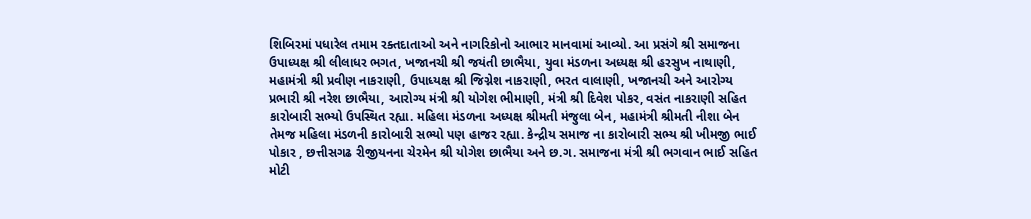શિબિરમાં પધારેલ તમામ રક્તદાતાઓ અને નાગરિકોનો આભાર માનવામાં આવ્યો. આ પ્રસંગે શ્રી સમાજના ઉપાધ્યક્ષ શ્રી લીલાધર ભગત, ખજાનચી શ્રી જયંતી છાભૈયા, યુવા મંડળના અધ્યક્ષ શ્રી હરસુખ નાથાણી, મહામંત્રી શ્રી પ્રવીણ નાકરાણી, ઉપાધ્યક્ષ શ્રી જિગ્નેશ નાકરાણી, ભરત વાલાણી, ખજાનચી અને આરોગ્ય પ્રભારી શ્રી નરેશ છાભૈયા, આરોગ્ય મંત્રી શ્રી યોગેશ ભીમાણી, મંત્રી શ્રી દિવેશ પોકર, વસંત નાકરાણી સહિત કારોબારી સભ્યો ઉપસ્થિત રહ્યા. મહિલા મંડળના અધ્યક્ષ શ્રીમતી મંજુલા બેન, મહામંત્રી શ્રીમતી નીશા બેન તેમજ મહિલા મંડળની કારોબારી સભ્યો પણ હાજર રહ્યા. કેન્દ્રીય સમાજ ના કારોબારી સભ્ય શ્રી ખીમજી ભાઈ પોકાર , છત્તીસગઢ રીજીયનના ચેરમેન શ્રી યોગેશ છાભૈયા અને છ.ગ. સમાજના મંત્રી શ્રી ભગવાન ભાઈ સહિત મોટી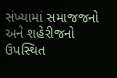સંખ્યામાં સમાજજનો અને શહેરીજનો ઉપસ્થિત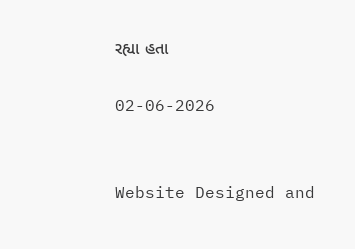રહ્યા હતા

02-06-2026


Website Designed and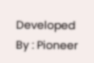Developed By : Pioneer